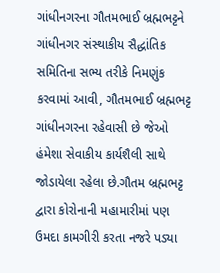ગાંધીનગરના ગૌતમભાઈ બ્રહ્મભટ્ટને ગાંધીનગર સંસ્થાકીય સૈદ્ધાંતિક સમિતિના સભ્ય તરીકે નિમણુંક કરવામાં આવી, ગૌતમભાઈ બ્રહ્મભટ્ટ ગાંધીનગરના રહેવાસી છે જેઓ હંમેશા સેવાકીય કાર્યશૈલી સાથે જોડાયેલા રહેલા છે.ગૌતમ બ્રહ્મભટ્ટ દ્વારા કોરોનાની મહામારીમાં પણ ઉમદા કામગીરી કરતા નજરે પડ્યા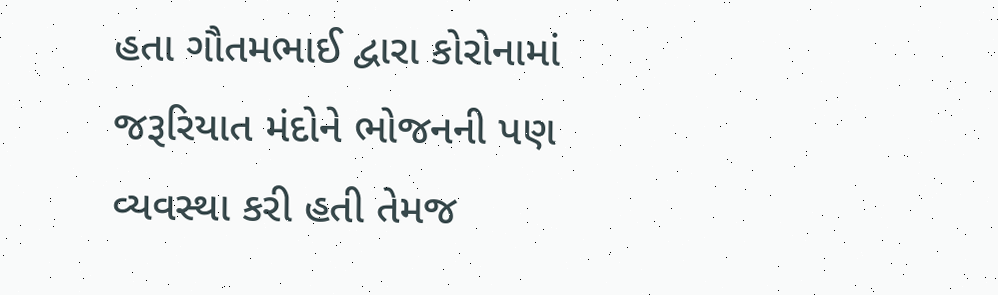હતા ગૌતમભાઈ દ્વારા કોરોનામાં જરૂરિયાત મંદોને ભોજનની પણ વ્યવસ્થા કરી હતી તેમજ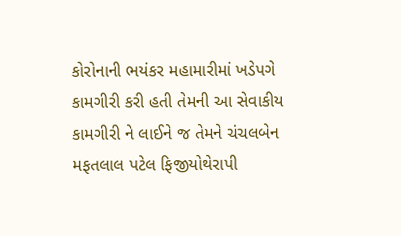કોરોનાની ભયંકર મહામારીમાં ખડેપગે કામગીરી કરી હતી તેમની આ સેવાકીય કામગીરી ને લાઈને જ તેમને ચંચલબેન મફતલાલ પટેલ ફિજીયોથેરાપી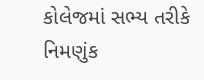કોલેજમાં સભ્ય તરીકે નિમણુંક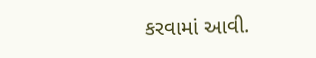કરવામાં આવી.